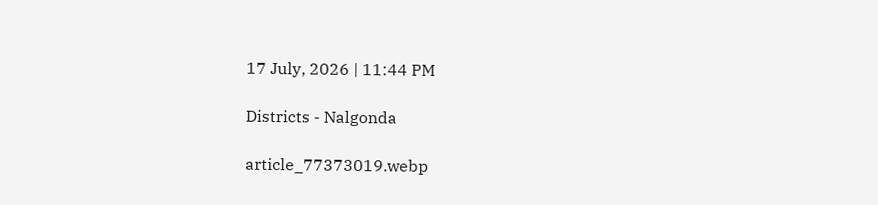17 July, 2026 | 11:44 PM

Districts - Nalgonda

article_77373019.webp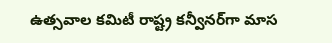ఉత్సవాల కమిటీ రాష్ట్ర కన్వీనర్‌గా మాస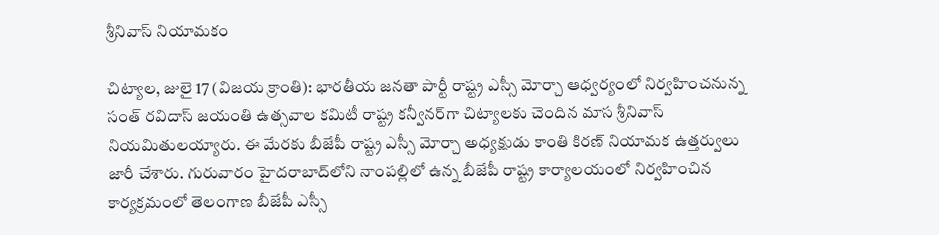శ్రీనివాస్ నియామకం

చిట్యాల, జులై 17 (విజయ క్రాంతి): భారతీయ జనతా పార్టీ రాష్ట్ర ఎస్సీ మోర్చా ఆధ్వర్యంలో నిర్వహించనున్న సంత్ రవిదాస్ జయంతి ఉత్సవాల కమిటీ రాష్ట్ర కన్వీనర్‌గా చిట్యాలకు చెందిన మాస శ్రీనివాస్ నియమితులయ్యారు. ఈ మేరకు బీజేపీ రాష్ట్ర ఎస్సీ మోర్చా అధ్యక్షుడు కాంతి కిరణ్ నియామక ఉత్తర్వులు జారీ చేశారు. గురువారం హైదరాబాద్‌లోని నాంపల్లిలో ఉన్న బీజేపీ రాష్ట్ర కార్యాలయంలో నిర్వహించిన కార్యక్రమంలో తెలంగాణ బీజేపీ ఎస్సీ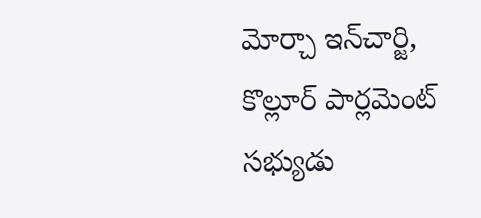మోర్చా ఇన్‌చార్జి, కొల్లూర్ పార్లమెంట్ సభ్యుడు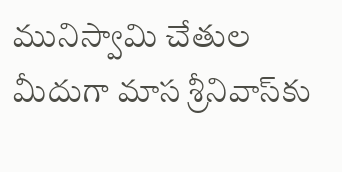మునిస్వామి చేతుల మీదుగా మాస శ్రీనివాస్‌కు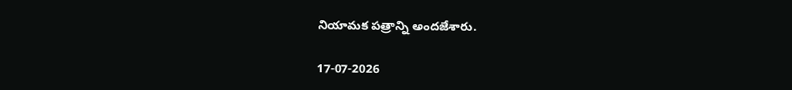నియామక పత్రాన్ని అందజేశారు.

17-07-2026